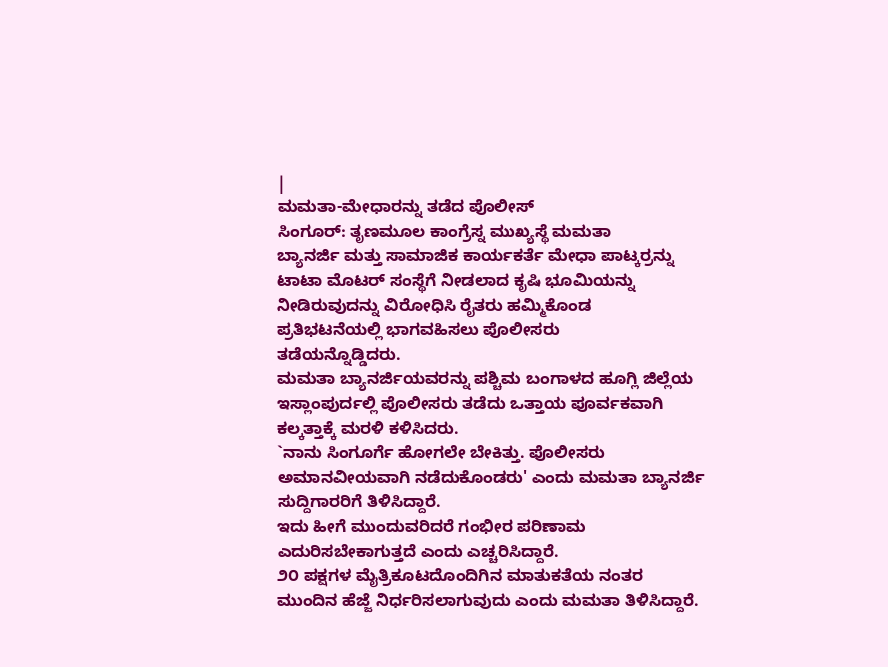|
ಮಮತಾ-ಮೇಧಾರನ್ನು ತಡೆದ ಪೊಲೀಸ್
ಸಿಂಗೂರ್: ತೃಣಮೂಲ ಕಾಂಗ್ರೆಸ್ನ ಮುಖ್ಯಸ್ಥೆ ಮಮತಾ
ಬ್ಯಾನರ್ಜಿ ಮತ್ತು ಸಾಮಾಜಿಕ ಕಾರ್ಯಕರ್ತೆ ಮೇಧಾ ಪಾಟ್ಕರ್ರನ್ನು
ಟಾಟಾ ಮೊಟರ್ ಸಂಸ್ಥೆಗೆ ನೀಡಲಾದ ಕೃಷಿ ಭೂಮಿಯನ್ನು
ನೀಡಿರುವುದನ್ನು ವಿರೋಧಿಸಿ ರೈತರು ಹಮ್ಮಿಕೊಂಡ
ಪ್ರತಿಭಟನೆಯಲ್ಲಿ ಭಾಗವಹಿಸಲು ಪೊಲೀಸರು
ತಡೆಯನ್ನೊಡ್ಡಿದರು.
ಮಮತಾ ಬ್ಯಾನರ್ಜಿಯವರನ್ನು ಪಶ್ಚಿಮ ಬಂಗಾಳದ ಹೂಗ್ಲಿ ಜಿಲ್ಲೆಯ
ಇಸ್ಲಾಂಪುರ್ದಲ್ಲಿ ಪೊಲೀಸರು ತಡೆದು ಒತ್ತಾಯ ಪೂರ್ವಕವಾಗಿ
ಕಲ್ಕತ್ತಾಕ್ಕೆ ಮರಳಿ ಕಳಿಸಿದರು.
`ನಾನು ಸಿಂಗೂರ್ಗೆ ಹೋಗಲೇ ಬೇಕಿತ್ತು. ಪೊಲೀಸರು
ಅಮಾನವೀಯವಾಗಿ ನಡೆದುಕೊಂಡರು' ಎಂದು ಮಮತಾ ಬ್ಯಾನರ್ಜಿ
ಸುದ್ದಿಗಾರರಿಗೆ ತಿಳಿಸಿದ್ದಾರೆ.
ಇದು ಹೀಗೆ ಮುಂದುವರಿದರೆ ಗಂಭೀರ ಪರಿಣಾಮ
ಎದುರಿಸಬೇಕಾಗುತ್ತದೆ ಎಂದು ಎಚ್ಚರಿಸಿದ್ದಾರೆ.
೨೦ ಪಕ್ಷಗಳ ಮೈತ್ರಿಕೂಟದೊಂದಿಗಿನ ಮಾತುಕತೆಯ ನಂತರ
ಮುಂದಿನ ಹೆಜ್ಜೆ ನಿರ್ಧರಿಸಲಾಗುವುದು ಎಂದು ಮಮತಾ ತಿಳಿಸಿದ್ದಾರೆ.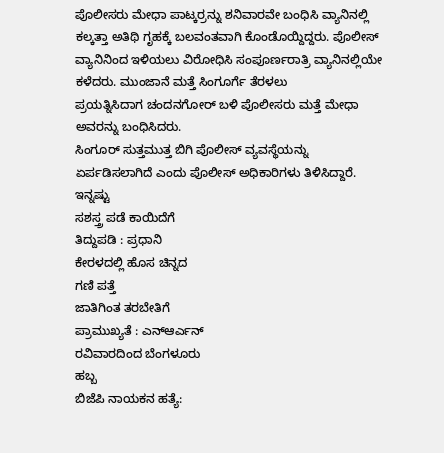ಪೊಲೀಸರು ಮೇಧಾ ಪಾಟ್ಕರ್ರನ್ನು ಶನಿವಾರವೇ ಬಂಧಿಸಿ ವ್ಯಾನಿನಲ್ಲಿ
ಕಲ್ಕತ್ತಾ ಅತಿಥಿ ಗೃಹಕ್ಕೆ ಬಲವಂತವಾಗಿ ಕೊಂಡೊಯ್ದಿದ್ದರು. ಪೊಲೀಸ್
ವ್ಯಾನಿನಿಂದ ಇಳಿಯಲು ವಿರೋಧಿಸಿ ಸಂಪೂರ್ಣರಾತ್ರಿ ವ್ಯಾನಿನಲ್ಲಿಯೇ
ಕಳೆದರು. ಮುಂಜಾನೆ ಮತ್ತೆ ಸಿಂಗೂರ್ಗೆ ತೆರಳಲು
ಪ್ರಯತ್ನಿಸಿದಾಗ ಚಂದನಗೋರ್ ಬಳಿ ಪೊಲೀಸರು ಮತ್ತೆ ಮೇಧಾ
ಅವರನ್ನು ಬಂಧಿಸಿದರು.
ಸಿಂಗೂರ್ ಸುತ್ತಮುತ್ತ ಬಿಗಿ ಪೊಲೀಸ್ ವ್ಯವಸ್ಥೆಯನ್ನು
ಏರ್ಪಡಿಸಲಾಗಿದೆ ಎಂದು ಪೊಲೀಸ್ ಅಧಿಕಾರಿಗಳು ತಿಳಿಸಿದ್ದಾರೆ.
ಇನ್ನಷ್ಟು
ಸಶಸ್ತ್ರ ಪಡೆ ಕಾಯಿದೆಗೆ
ತಿದ್ದುಪಡಿ : ಪ್ರಧಾನಿ
ಕೇರಳದಲ್ಲಿ ಹೊಸ ಚಿನ್ನದ
ಗಣಿ ಪತ್ತೆ
ಜಾತಿಗಿಂತ ತರಬೇತಿಗೆ
ಪ್ರಾಮುಖ್ಯತೆ : ಎನ್ಆರ್ಎನ್
ರವಿವಾರದಿಂದ ಬೆಂಗಳೂರು
ಹಬ್ಬ
ಬಿಜೆಪಿ ನಾಯಕನ ಹತ್ಯೆ: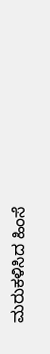ಮರುಕಳಿಸಿದ ಹಿಂಸೆ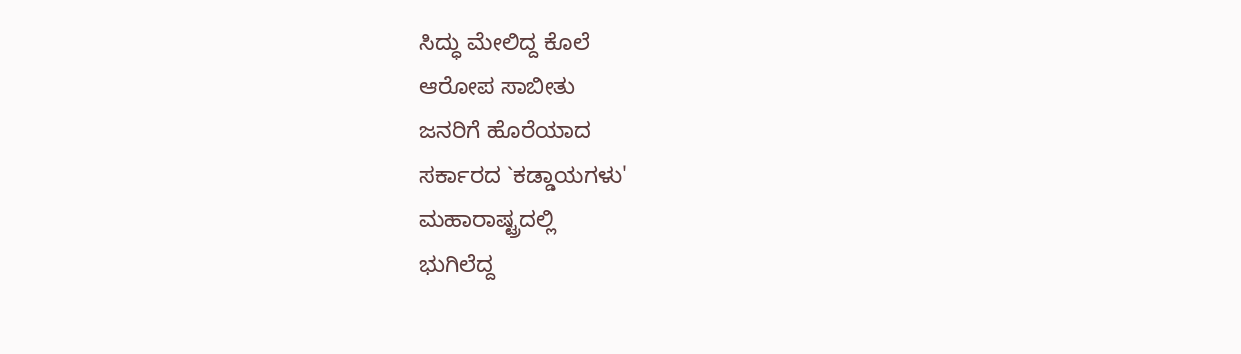ಸಿದ್ಧು ಮೇಲಿದ್ದ ಕೊಲೆ
ಆರೋಪ ಸಾಬೀತು
ಜನರಿಗೆ ಹೊರೆಯಾದ
ಸರ್ಕಾರದ `ಕಡ್ಡಾಯಗಳು'
ಮಹಾರಾಷ್ಟ್ರದಲ್ಲಿ
ಭುಗಿಲೆದ್ದ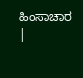ಹಿಂಸಾಚಾರ
|